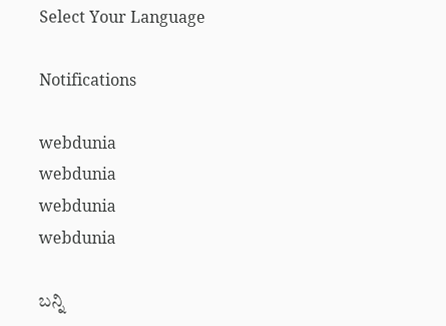Select Your Language

Notifications

webdunia
webdunia
webdunia
webdunia

ಬನ್ನಿ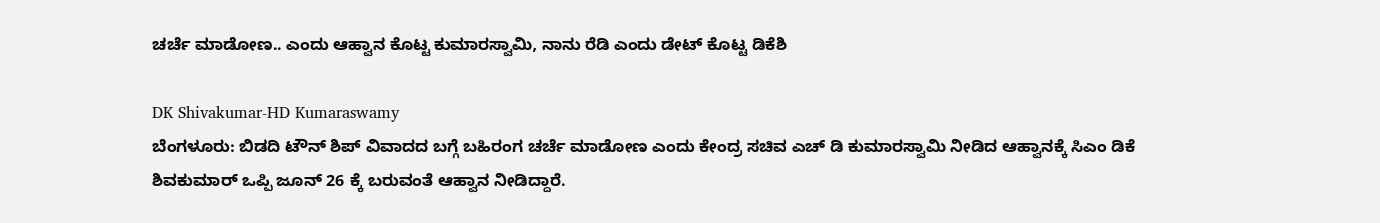ಚರ್ಚೆ ಮಾಡೋಣ.. ಎಂದು ಆಹ್ವಾನ ಕೊಟ್ಟ ಕುಮಾರಸ್ವಾಮಿ, ನಾನು ರೆಡಿ ಎಂದು ಡೇಟ್ ಕೊಟ್ಟ ಡಿಕೆಶಿ

DK Shivakumar-HD Kumaraswamy
ಬೆಂಗಳೂರು: ಬಿಡದಿ ಟೌನ್ ಶಿಪ್ ವಿವಾದದ ಬಗ್ಗೆ ಬಹಿರಂಗ ಚರ್ಚೆ ಮಾಡೋಣ ಎಂದು ಕೇಂದ್ರ ಸಚಿವ ಎಚ್ ಡಿ ಕುಮಾರಸ್ವಾಮಿ ನೀಡಿದ ಆಹ್ವಾನಕ್ಕೆ ಸಿಎಂ ಡಿಕೆ ಶಿವಕುಮಾರ್ ಒಪ್ಪಿ ಜೂನ್ 26 ಕ್ಕೆ ಬರುವಂತೆ ಆಹ್ವಾನ ನೀಡಿದ್ದಾರೆ.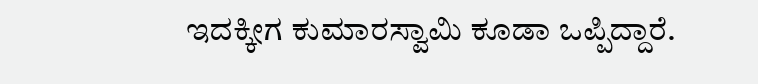ಇದಕ್ಕೀಗ ಕುಮಾರಸ್ವಾಮಿ ಕೂಡಾ ಒಪ್ಪಿದ್ದಾರೆ.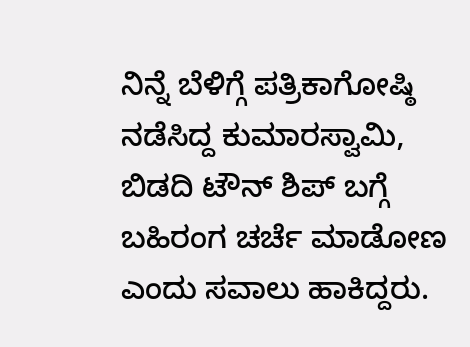ನಿನ್ನೆ ಬೆಳಿಗ್ಗೆ ಪತ್ರಿಕಾಗೋಷ್ಠಿ ನಡೆಸಿದ್ದ ಕುಮಾರಸ್ವಾಮಿ, ಬಿಡದಿ ಟೌನ್ ಶಿಪ್ ಬಗ್ಗೆ ಬಹಿರಂಗ ಚರ್ಚೆ ಮಾಡೋಣ ಎಂದು ಸವಾಲು ಹಾಕಿದ್ದರು.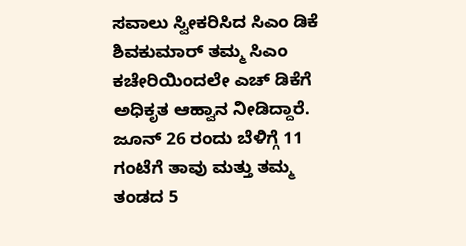ಸವಾಲು ಸ್ವೀಕರಿಸಿದ ಸಿಎಂ ಡಿಕೆ ಶಿವಕುಮಾರ್ ತಮ್ಮ ಸಿಎಂ ಕಚೇರಿಯಿಂದಲೇ ಎಚ್ ಡಿಕೆಗೆ ಅಧಿಕೃತ ಆಹ್ವಾನ ನೀಡಿದ್ದಾರೆ. ಜೂನ್ 26 ರಂದು ಬೆಳಿಗ್ಗೆ 11 ಗಂಟೆಗೆ ತಾವು ಮತ್ತು ತಮ್ಮ ತಂಡದ 5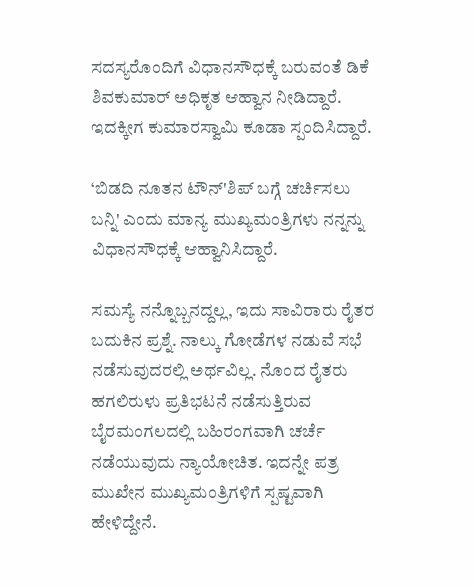ಸದಸ್ಯರೊಂದಿಗೆ ವಿಧಾನಸೌಧಕ್ಕೆ ಬರುವಂತೆ ಡಿಕೆ ಶಿವಕುಮಾರ್ ಅಧಿಕೃತ ಆಹ್ವಾನ ನೀಡಿದ್ದಾರೆ. ಇದಕ್ಕೀಗ ಕುಮಾರಸ್ವಾಮಿ ಕೂಡಾ ಸ್ಪಂದಿಸಿದ್ದಾರೆ.

‘ಬಿಡದಿ ನೂತನ ಟೌನ್'ಶಿಪ್ ಬಗ್ಗೆ ಚರ್ಚಿಸಲು ಬನ್ನಿ' ಎಂದು ಮಾನ್ಯ ಮುಖ್ಯಮಂತ್ರಿಗಳು ನನ್ನನ್ನು ವಿಧಾನಸೌಧಕ್ಕೆ ಆಹ್ವಾನಿಸಿದ್ದಾರೆ.

ಸಮಸ್ಯೆ ನನ್ನೊಬ್ಬನದ್ದಲ್ಲ, ಇದು ಸಾವಿರಾರು ರೈತರ ಬದುಕಿನ ಪ್ರಶ್ನೆ. ನಾಲ್ಕು ಗೋಡೆಗಳ ನಡುವೆ ಸಭೆ ನಡೆಸುವುದರಲ್ಲಿ ಅರ್ಥವಿಲ್ಲ. ನೊಂದ ರೈತರು ಹಗಲಿರುಳು ಪ್ರತಿಭಟನೆ ನಡೆಸುತ್ತಿರುವ ಬೈರಮಂಗಲದಲ್ಲಿ ಬಹಿರಂಗವಾಗಿ ಚರ್ಚೆ ನಡೆಯುವುದು ನ್ಯಾಯೋಚಿತ. ಇದನ್ನೇ ಪತ್ರ ಮುಖೇನ ಮುಖ್ಯಮಂತ್ರಿಗಳಿಗೆ ಸ್ಪಷ್ಟವಾಗಿ ಹೇಳಿದ್ದೇನೆ.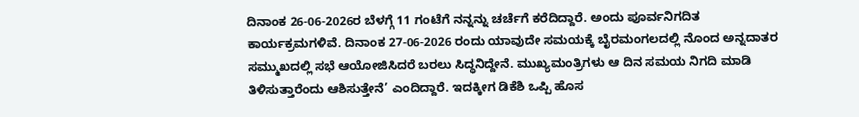ದಿನಾಂಕ 26-06-2026ರ ಬೆಳಗ್ಗೆ 11 ಗಂಟೆಗೆ ನನ್ನನ್ನು ಚರ್ಚೆಗೆ ಕರೆದಿದ್ದಾರೆ. ಅಂದು ಪೂರ್ವನಿಗದಿತ ಕಾರ್ಯಕ್ರಮಗಳಿವೆ. ದಿನಾಂಕ 27-06-2026 ರಂದು ಯಾವುದೇ ಸಮಯಕ್ಕೆ ಬೈರಮಂಗಲದಲ್ಲಿ ನೊಂದ ಅನ್ನದಾತರ ಸಮ್ಮುಖದಲ್ಲಿ ಸಭೆ ಆಯೋಜಿಸಿದರೆ ಬರಲು ಸಿದ್ಧನಿದ್ದೇನೆ. ಮುಖ್ಯಮಂತ್ರಿಗಳು ಆ ದಿನ ಸಮಯ ನಿಗದಿ ಮಾಡಿ ತಿಳಿಸುತ್ತಾರೆಂದು ಆಶಿಸುತ್ತೇನೆ’ ಎಂದಿದ್ದಾರೆ. ಇದಕ್ಕೀಗ ಡಿಕೆಶಿ ಒಪ್ಪಿ ಹೊಸ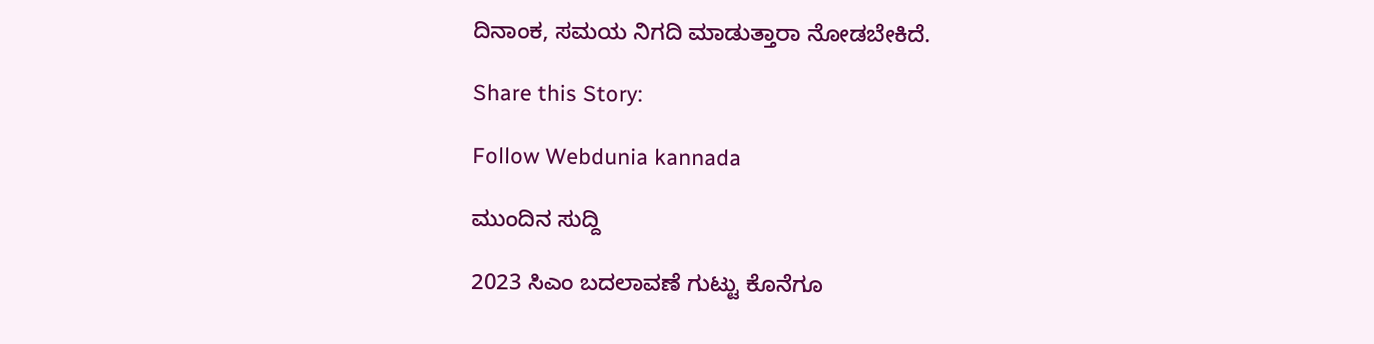ದಿನಾಂಕ, ಸಮಯ ನಿಗದಿ ಮಾಡುತ್ತಾರಾ ನೋಡಬೇಕಿದೆ.

Share this Story:

Follow Webdunia kannada

ಮುಂದಿನ ಸುದ್ದಿ

2023 ಸಿಎಂ ಬದಲಾವಣೆ ಗುಟ್ಟು ಕೊನೆಗೂ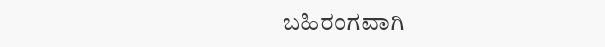ಬಹಿರಂಗವಾಗಿ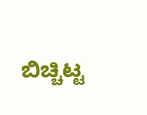ಬಿಚ್ಚಿಟ್ಟ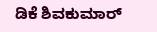ಡಿಕೆ ಶಿವಕುಮಾರ್